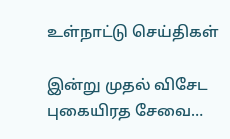உள்நாட்டு செய்திகள்

இன்று முதல் விசேட புகையிரத சேவை…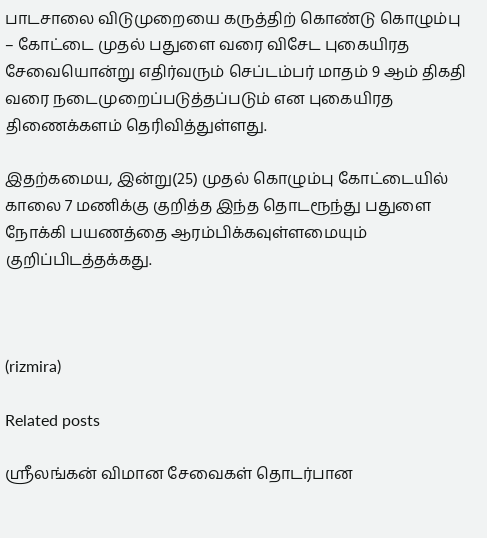பாடசாலை விடுமுறையை கருத்திற் கொண்டு கொழும்பு – கோட்டை முதல் பதுளை வரை விசேட புகையிரத சேவையொன்று எதிர்வரும் செப்டம்பர் மாதம் 9 ஆம் திகதி வரை நடைமுறைப்படுத்தப்படும் என புகையிரத திணைக்களம் தெரிவித்துள்ளது.

இதற்கமைய, இன்று(25) முதல் கொழும்பு கோட்டையில் காலை 7 மணிக்கு குறித்த இந்த தொடரூந்து பதுளை நோக்கி பயணத்தை ஆரம்பிக்கவுள்ளமையும் குறிப்பிடத்தக்கது.



(rizmira)

Related posts

ஶ்ரீலங்கன் விமான சேவைகள் தொடர்பான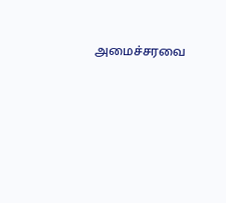அமைச்சரவை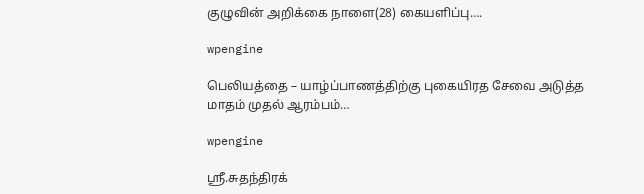குழுவின் அறிக்கை நாளை(28) கையளிப்பு….

wpengine

பெலியத்தை – யாழ்ப்பாணத்திற்கு புகையிரத சேவை அடுத்த மாதம் முதல் ஆரம்பம்…

wpengine

ஶ்ரீ.சுதந்திரக்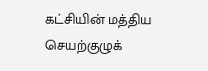கட்சியின் மத்திய செயற்குழுக்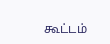கூட்டம்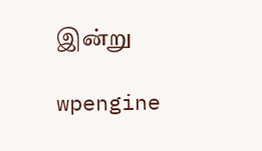இன்று

wpengine